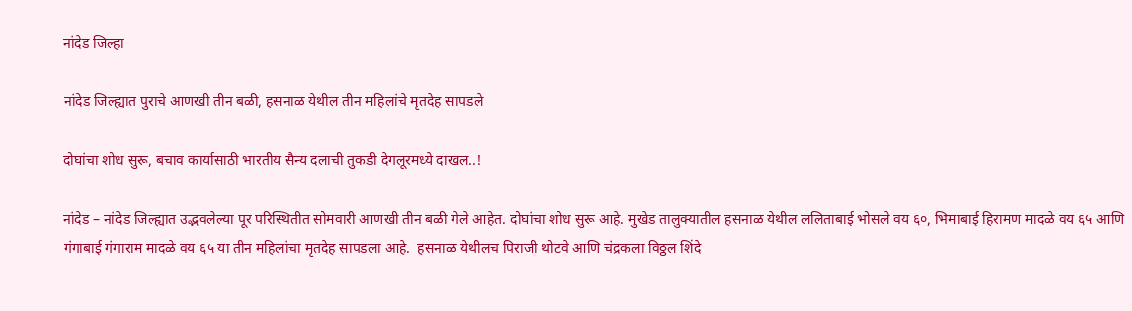नांदेड जिल्हा

नांदेड जिल्ह्यात पुराचे आणखी तीन बळी, हसनाळ येथील तीन महिलांचे मृतदेह सापडले

दोघांचा शोध सुरू, बचाव कार्यासाठी भारतीय सैन्य दलाची तुकडी देगलूरमध्ये दाखल..!

नांदेड – नांदेड जिल्ह्यात उद्भवलेल्या पूर परिस्थितीत सोमवारी आणखी तीन बळी गेले आहेत. दोघांचा शोध सुरू आहे. मुखेड तालुक्यातील हसनाळ येथील ललिताबाई भोसले वय ६०, भिमाबाई हिरामण मादळे वय ६५ आणि गंगाबाई गंगाराम मादळे वय ६५ या तीन महिलांचा मृतदेह सापडला आहे.  हसनाळ येथीलच पिराजी थोटवे आणि चंद्रकला विठ्ठल शिंदे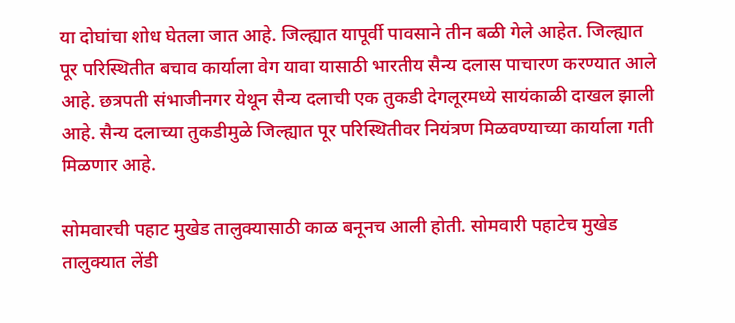या दोघांचा शोध घेतला जात आहे. जिल्ह्यात यापूर्वी पावसाने तीन बळी गेले आहेत. जिल्ह्यात पूर परिस्थितीत बचाव कार्याला वेग यावा यासाठी भारतीय सैन्य दलास पाचारण करण्यात आले आहे. छत्रपती संभाजीनगर येथून सैन्य दलाची एक तुकडी देगलूरमध्ये सायंकाळी दाखल झाली आहे. सैन्य दलाच्या तुकडीमुळे जिल्ह्यात पूर परिस्थितीवर नियंत्रण मिळवण्याच्या कार्याला गती मिळणार आहे.

सोमवारची पहाट मुखेड तालुक्यासाठी काळ बनूनच आली होती. सोमवारी पहाटेच मुखेड तालुक्यात लेंडी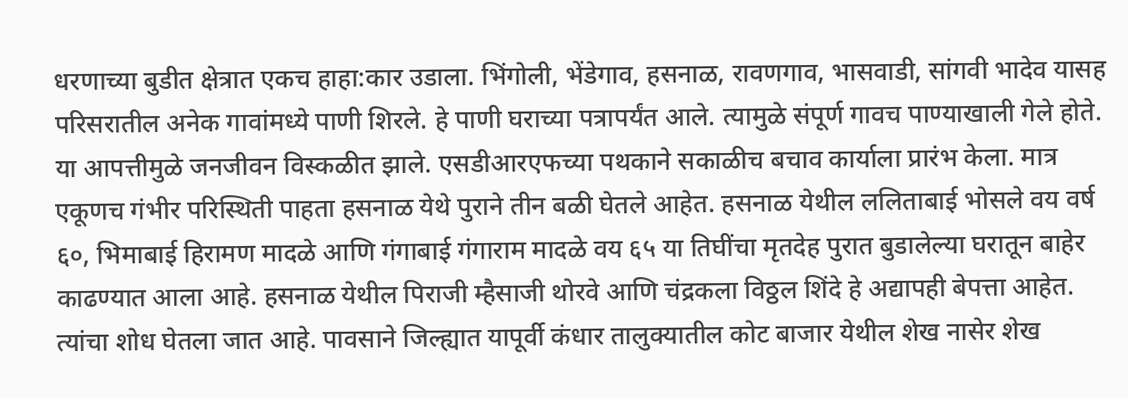धरणाच्या बुडीत क्षेत्रात एकच हाहा:कार उडाला. भिंगोली, भेंडेगाव, हसनाळ, रावणगाव, भासवाडी, सांगवी भादेव यासह परिसरातील अनेक गावांमध्ये पाणी शिरले. हे पाणी घराच्या पत्रापर्यंत आले. त्यामुळे संपूर्ण गावच पाण्याखाली गेले होते. या आपत्तीमुळे जनजीवन विस्कळीत झाले. एसडीआरएफच्या पथकाने सकाळीच बचाव कार्याला प्रारंभ केला. मात्र एकूणच गंभीर परिस्थिती पाहता हसनाळ येथे पुराने तीन बळी घेतले आहेत. हसनाळ येथील ललिताबाई भोसले वय वर्ष ६०, भिमाबाई हिरामण मादळे आणि गंगाबाई गंगाराम मादळे वय ६५ या तिघींचा मृतदेह पुरात बुडालेल्या घरातून बाहेर काढण्यात आला आहे. हसनाळ येथील पिराजी म्हैसाजी थोरवे आणि चंद्रकला विठ्ठल शिंदे हे अद्यापही बेपत्ता आहेत. त्यांचा शोध घेतला जात आहे. पावसाने जिल्ह्यात यापूर्वी कंधार तालुक्यातील कोट बाजार येथील शेख नासेर शेख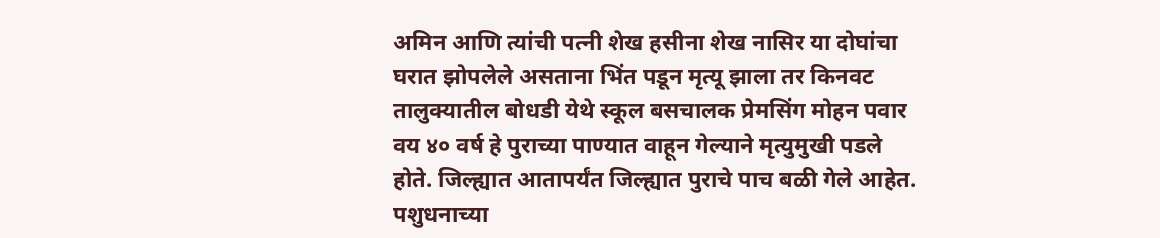अमिन आणि त्यांची पत्नी शेख हसीना शेख नासिर या दोघांचा घरात झोपलेले असताना भिंत पडून मृत्यू झाला तर किनवट तालुक्यातील बोधडी येथे स्कूल बसचालक प्रेमसिंग मोहन पवार वय ४० वर्ष हे पुराच्या पाण्यात वाहून गेल्याने मृत्युमुखी पडले होते. जिल्ह्यात आतापर्यंत जिल्ह्यात पुराचे पाच बळी गेले आहेत. पशुधनाच्या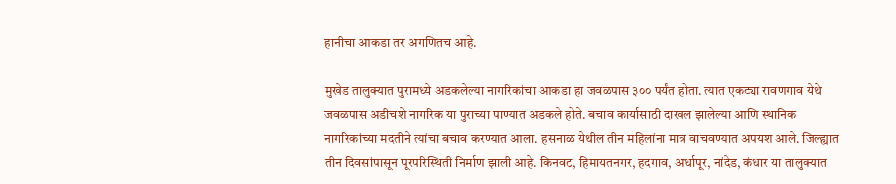हानीचा आकडा तर अगणितच आहे.

मुखेड तालुक्यात पुरामध्ये अडकलेल्या नागरिकांचा आकडा हा जवळपास ३०० पर्यंत होता. त्यात एकट्या रावणगाव येथे जवळपास अडीचशे नागरिक या पुराच्या पाण्यात अडकले होते. बचाव कार्यासाठी दाखल झालेल्या आणि स्थानिक नागरिकांच्या मदतीने त्यांचा बचाव करण्यात आला. हसनाळ येथील तीन महिलांना मात्र वाचवण्यात अपयश आले. जिल्ह्यात तीन दिवसांपासून पूरपरिस्थिती निर्माण झाली आहे. किनवट, हिमायतनगर, हदगाव, अर्धापूर, नांदेड, कंधार या तालुक्यात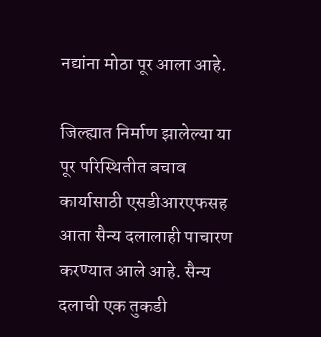नद्यांना मोठा पूर आला आहे.

जिल्ह्यात निर्माण झालेल्या या पूर परिस्थितीत बचाव कार्यासाठी एसडीआरएफसह आता सैन्य दलालाही पाचारण करण्यात आले आहे. सैन्य दलाची एक तुकडी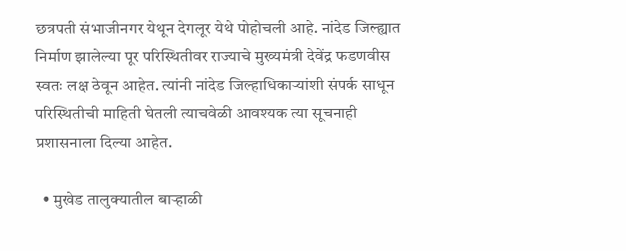छत्रपती संभाजीनगर येथून देगलूर येथे पोहोचली आहे. नांदेड जिल्ह्यात निर्माण झालेल्या पूर परिस्थितीवर राज्याचे मुख्यमंत्री देवेंद्र फडणवीस स्वतः लक्ष ठेवून आहेत. त्यांनी नांदेड जिल्हाधिकाऱ्यांशी संपर्क साधून परिस्थितीची माहिती घेतली त्याचवेळी आवश्यक त्या सूचनाही प्रशासनाला दिल्या आहेत.

  • मुखेड तालुक्यातील बाऱ्हाळी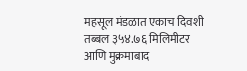महसूल मंडळात एकाच दिवशी तब्बल ३५४.७६ मिलिमीटर आणि मुक्रमाबाद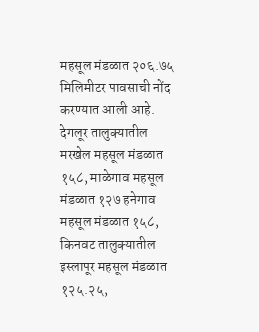महसूल मंडळात २०६.७५ मिलिमीटर पावसाची नोंद करण्यात आली आहे. देगलूर तालुक्यातील मरखेल महसूल मंडळात १५८, माळेगाव महसूल मंडळात १२७ हनेगाव महसूल मंडळात १५८, किनवट तालुक्यातील इस्लापूर महसूल मंडळात १२५.२५,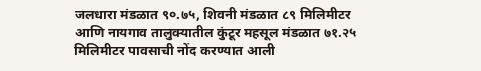जलधारा मंडळात ९०.७५, शिवनी मंडळात ८९ मिलिमीटर आणि नायगाव तालुक्यातील कुंटूर महसूल मंडळात ७१.२५ मिलिमीटर पावसाची नोंद करण्यात आली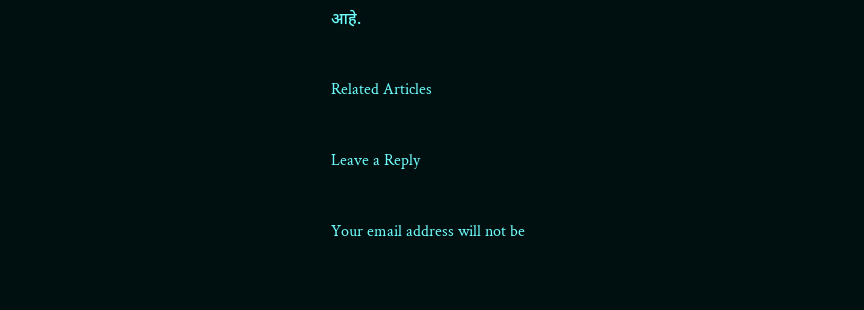आहे.

Related Articles

Leave a Reply

Your email address will not be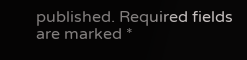published. Required fields are marked *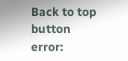Back to top button
error: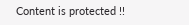Content is protected !!